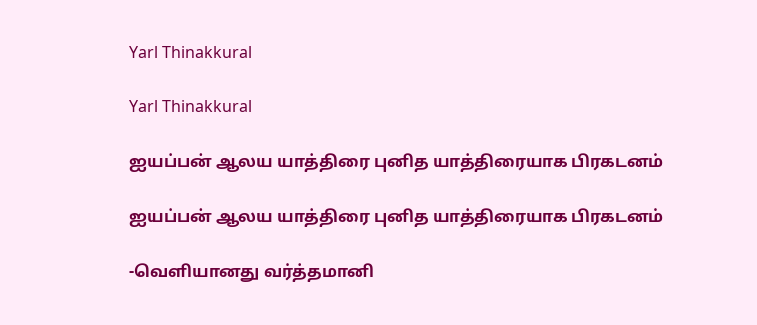Yarl Thinakkural

Yarl Thinakkural

ஐயப்பன் ஆலய யாத்திரை புனித யாத்திரையாக பிரகடனம்

ஐயப்பன் ஆலய யாத்திரை புனித யாத்திரையாக பிரகடனம்

-வெளியானது வர்த்தமானி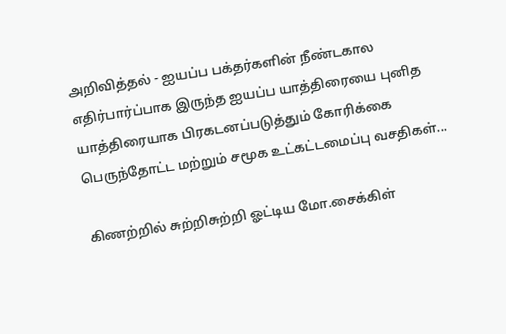அறிவித்தல் - ஐயப்ப பக்தர்களின் நீண்டகால எதிர்பார்ப்பாக இருந்த ஐயப்ப யாத்திரையை புனித யாத்திரையாக பிரகடனப்படுத்தும் கோரிக்கை பெருந்தோட்ட மற்றும் சமூக உட்கட்டமைப்பு வசதிகள்...

கிணற்றில் சுற்றிசுற்றி ஓட்டிய மோ.சைக்கிள்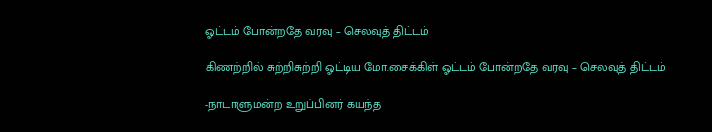ஓட்டம் போன்றதே வரவு – செலவுத் திட்டம்

கிணற்றில் சுற்றிசுற்றி ஓட்டிய மோ.சைக்கிள் ஓட்டம் போன்றதே வரவு – செலவுத் திட்டம்

-நாடாளுமன்ற உறுப்பினர் கயந்த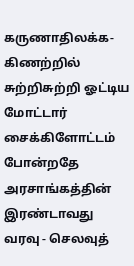கருணாதிலக்க- கிணற்றில் சுற்றிசுற்றி ஓட்டிய மோட்டார் சைக்கிளோட்டம் போன்றதே அரசாங்கத்தின் இரண்டாவது வரவு - செலவுத்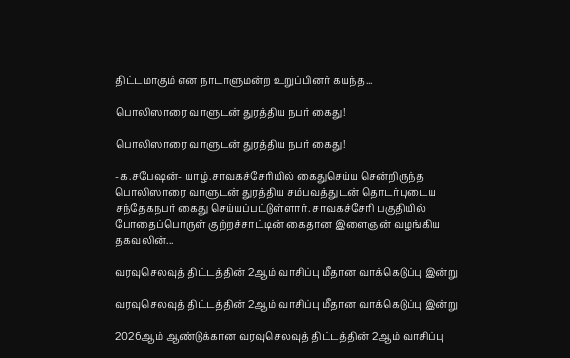திட்டமாகும் என நாடாளுமன்ற உறுப்பினர் கயந்த...

பொலிஸாரை வாளுடன் துரத்திய நபர் கைது!

பொலிஸாரை வாளுடன் துரத்திய நபர் கைது!

-க.சபேஷன்- யாழ்.சாவகச்சேரியில் கைதுசெய்ய சென்றிருந்த பொலிஸாரை வாளுடன் துரத்திய சம்பவத்துடன் தொடர்புடைய சந்தேகநபர் கைது செய்யப்பட்டுள்ளார். சாவகச்சேரி பகுதியில் போதைப்பொருள் குற்றச்சாட்டின் கைதான இளைஞன் வழங்கிய தகவலின்...

வரவுசெலவுத் திட்டத்தின் 2ஆம் வாசிப்பு மீதான வாக்கெடுப்பு இன்று

வரவுசெலவுத் திட்டத்தின் 2ஆம் வாசிப்பு மீதான வாக்கெடுப்பு இன்று

2026ஆம் ஆண்டுக்கான வரவுசெலவுத் திட்டத்தின் 2ஆம் வாசிப்பு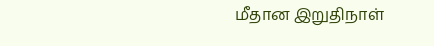மீதான இறுதிநாள்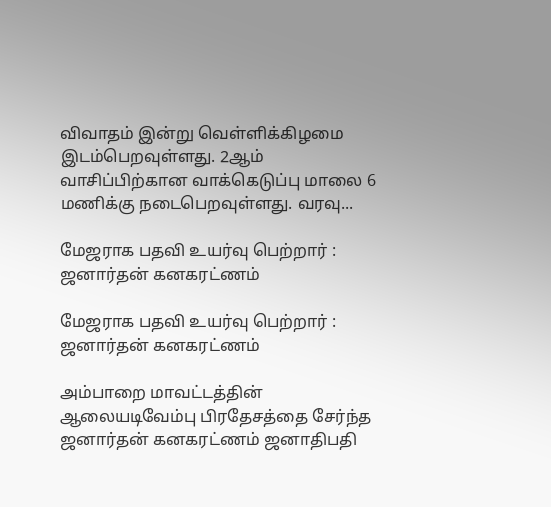விவாதம் இன்று வெள்ளிக்கிழமை இடம்பெறவுள்ளது. 2ஆம் வாசிப்பிற்கான வாக்கெடுப்பு மாலை 6 மணிக்கு நடைபெறவுள்ளது. வரவு...

மேஜராக பதவி உயர்வு பெற்றார் : ஜனார்தன் கனகரட்ணம்

மேஜராக பதவி உயர்வு பெற்றார் : ஜனார்தன் கனகரட்ணம்

அம்பாறை மாவட்டத்தின் ஆலையடிவேம்பு பிரதேசத்தை சேர்ந்த ஜனார்தன் கனகரட்ணம் ஜனாதிபதி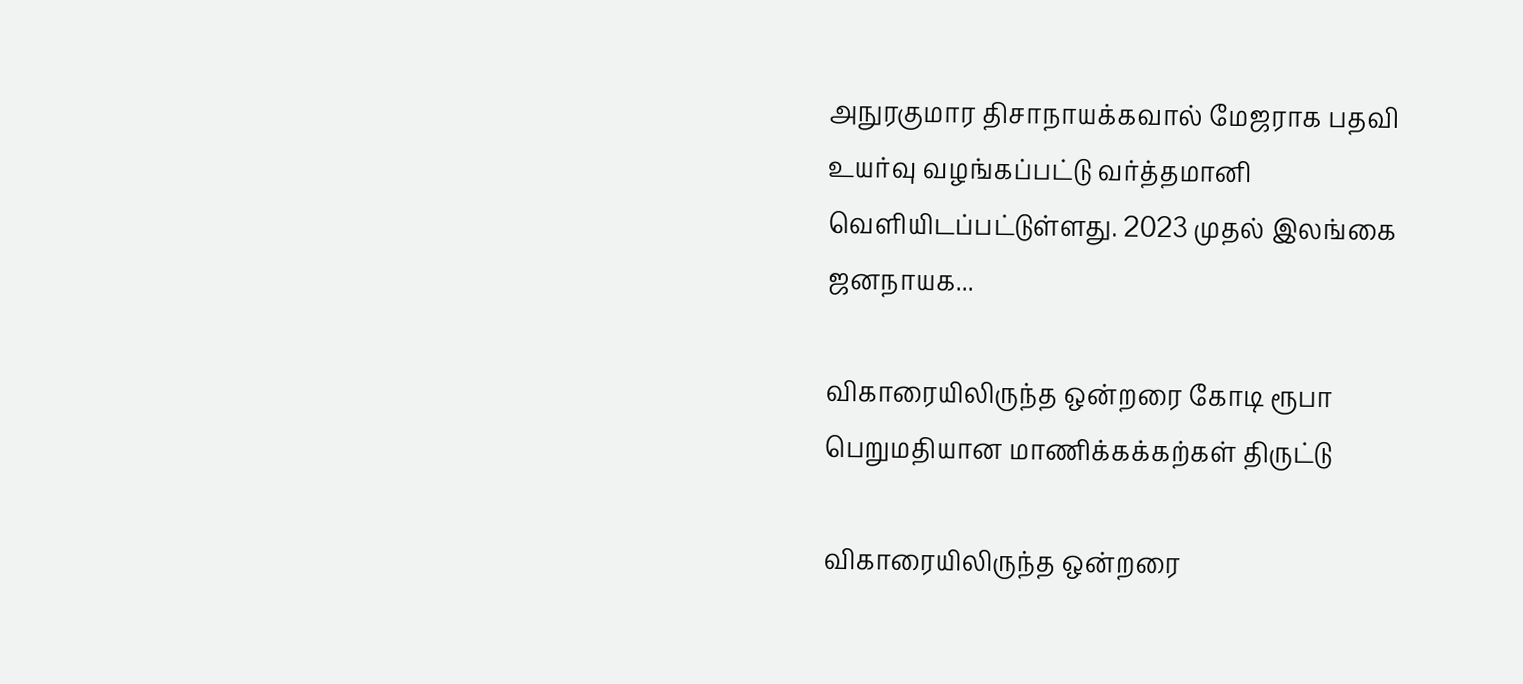அநுரகுமார திசாநாயக்கவால் மேஜராக பதவி உயர்வு வழங்கப்பட்டு வர்த்தமானி வெளியிடப்பட்டுள்ளது. 2023 முதல் இலங்கை ஜனநாயக...

விகாரையிலிருந்த ஒன்றரை கோடி ரூபா பெறுமதியான மாணிக்கக்கற்கள் திருட்டு

விகாரையிலிருந்த ஒன்றரை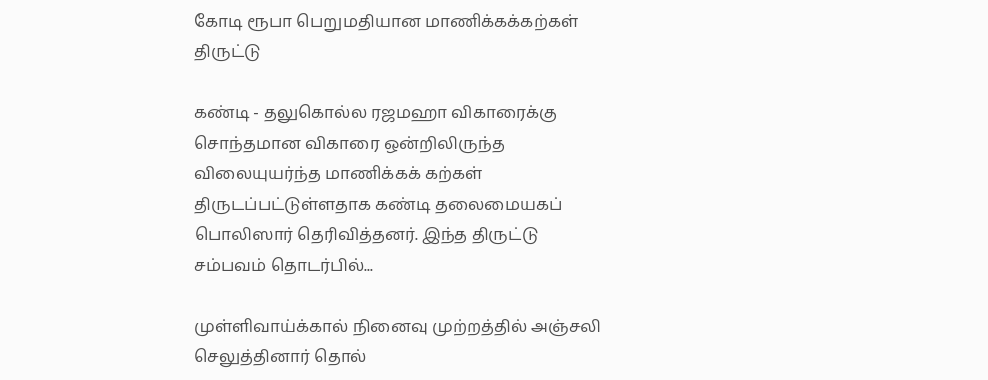கோடி ரூபா பெறுமதியான மாணிக்கக்கற்கள் திருட்டு

கண்டி - தலுகொல்ல ரஜமஹா விகாரைக்கு சொந்தமான விகாரை ஒன்றிலிருந்த விலையுயர்ந்த மாணிக்கக் கற்கள் திருடப்பட்டுள்ளதாக கண்டி தலைமையகப் பொலிஸார் தெரிவித்தனர். இந்த திருட்டு சம்பவம் தொடர்பில்...

முள்ளிவாய்க்கால் நினைவு முற்றத்தில் அஞ்சலி செலுத்தினார் தொல்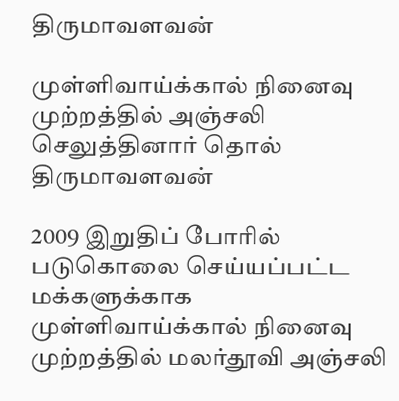திருமாவளவன்

முள்ளிவாய்க்கால் நினைவு முற்றத்தில் அஞ்சலி செலுத்தினார் தொல் திருமாவளவன்

2009 இறுதிப் போரில் படுகொலை செய்யப்பட்ட மக்களுக்காக முள்ளிவாய்க்கால் நினைவு முற்றத்தில் மலர்தூவி அஞ்சலி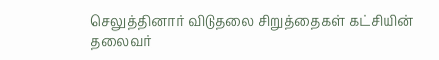செலுத்தினார் விடுதலை சிறுத்தைகள் கட்சியின் தலைவர்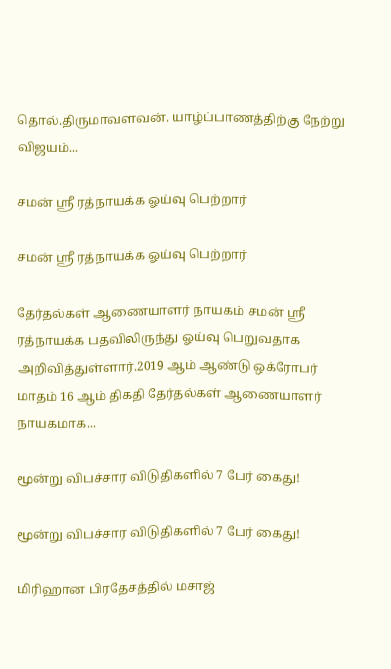தொல்.திருமாவளவன். யாழ்ப்பாணத்திற்கு நேற்று விஜயம்...

சமன் ஸ்ரீ ரத்நாயக்க ஓய்வு பெற்றார்

சமன் ஸ்ரீ ரத்நாயக்க ஓய்வு பெற்றார்

தேர்தல்கள் ஆணையாளர் நாயகம் சமன் ஸ்ரீ ரத்நாயக்க பதவிலிருந்து ஓய்வு பெறுவதாக அறிவித்துள்ளார்.2019 ஆம் ஆண்டு ஒக்ரோபர் மாதம் 16 ஆம் திகதி தேர்தல்கள் ஆணையாளர் நாயகமாக...

மூன்று விபச்சார விடுதிகளில் 7 பேர் கைது!

மூன்று விபச்சார விடுதிகளில் 7 பேர் கைது!

மிரிஹான பிரதேசத்தில் மசாஜ்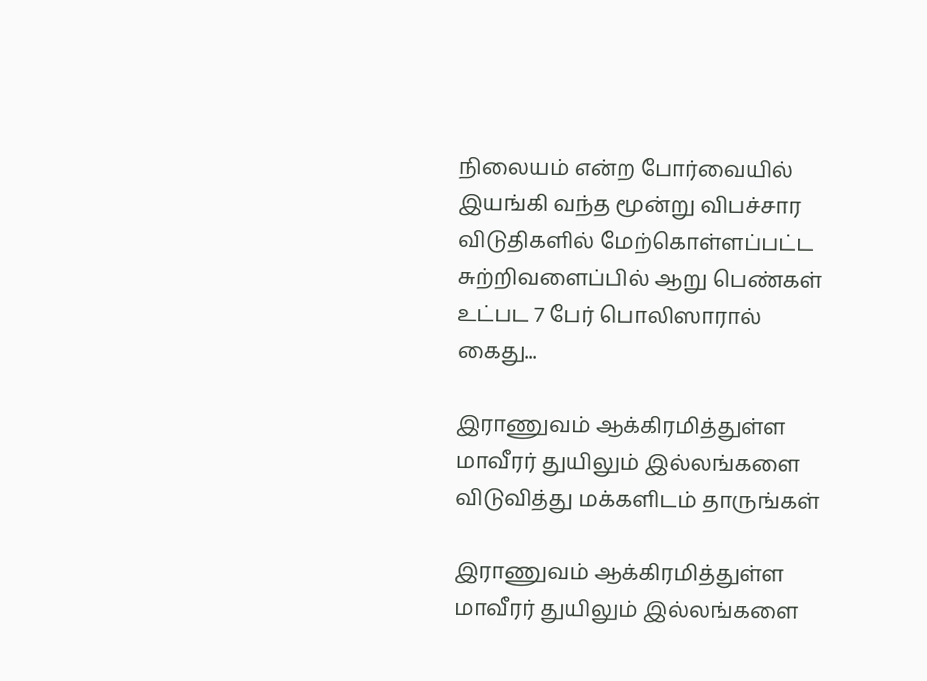நிலையம் என்ற போர்வையில் இயங்கி வந்த மூன்று விபச்சார விடுதிகளில் மேற்கொள்ளப்பட்ட சுற்றிவளைப்பில் ஆறு பெண்கள் உட்பட 7 பேர் பொலிஸாரால் கைது...

இராணுவம் ஆக்கிரமித்துள்ள மாவீரர் துயிலும் இல்லங்களை விடுவித்து மக்களிடம் தாருங்கள்

இராணுவம் ஆக்கிரமித்துள்ள மாவீரர் துயிலும் இல்லங்களை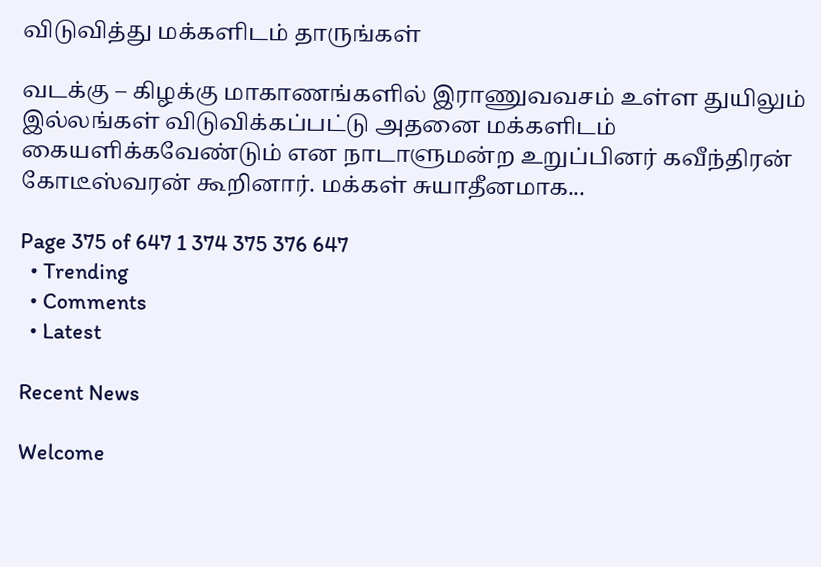விடுவித்து மக்களிடம் தாருங்கள்

வடக்கு – கிழக்கு மாகாணங்களில் இராணுவவசம் உள்ள துயிலும் இல்லங்கள் விடுவிக்கப்பட்டு அதனை மக்களிடம் கையளிக்கவேண்டும் என நாடாளுமன்ற உறுப்பினர் கவீந்திரன் கோடீஸ்வரன் கூறினார். மக்கள் சுயாதீனமாக...

Page 375 of 647 1 374 375 376 647
  • Trending
  • Comments
  • Latest

Recent News

Welcome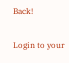Back!

Login to your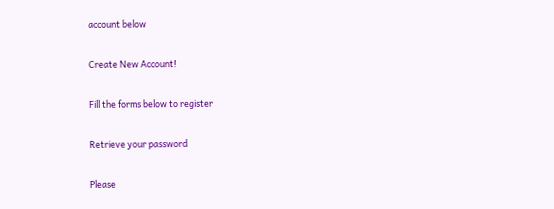account below

Create New Account!

Fill the forms below to register

Retrieve your password

Please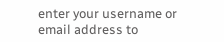enter your username or email address to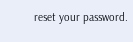reset your password.